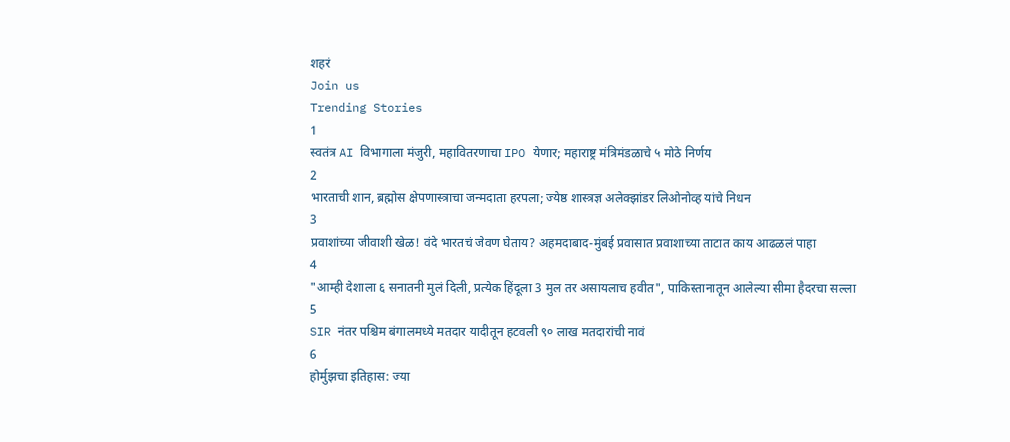शहरं
Join us
Trending Stories
1
स्वतंत्र AI विभागाला मंजुरी, महावितरणाचा IPO येणार; महाराष्ट्र मंत्रिमंडळाचे ५ मोठे निर्णय
2
भारताची शान, ब्रह्मोस क्षेपणास्त्राचा जन्मदाता हरपला; ज्येष्ठ शास्त्रज्ञ अलेक्झांडर लिओनोव्ह यांचे निधन
3
प्रवाशांच्या जीवाशी खेळ! वंदे भारतचं जेवण घेताय? अहमदाबाद-मुंबई प्रवासात प्रवाशाच्या ताटात काय आढळलं पाहा
4
"आम्ही देशाला ६ सनातनी मुलं दिली, प्रत्येक हिंदूला 3 मुल तर असायलाच हवीत", पाकिस्तानातून आलेल्या सीमा हैदरचा सल्ला
5
SIR नंतर पश्चिम बंगालमध्ये मतदार यादीतून हटवली ९० लाख मतदारांची नावं
6
होर्मुझचा इतिहास: ज्या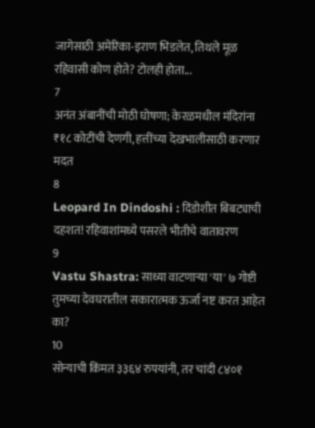जागेसाठी अमेरिका-इराण भिडलेत, तिथले मूळ रहिवासी कोण होते? टोलही होता...
7
अनंत अंबानींची मोठी घोषणा; केरळमधील मंदिरांना ₹१८ कोटींची देणगी, हत्तींच्या देखभालीसाठी करणार मदत
8
Leopard In Dindoshi : दिंडोशीत बिबट्याची दहशत! रहिवाशांमध्ये पसरले भीतीचे वातावरण
9
Vastu Shastra: साध्या वाटणाऱ्या 'या' ७ गोष्टी तुमच्या देवघरातील सकारात्मक ऊर्जा नष्ट करत आहेत का?
10
सोन्याची किंमत ३३६४ रुपयांनी, तर चांदी ८४०१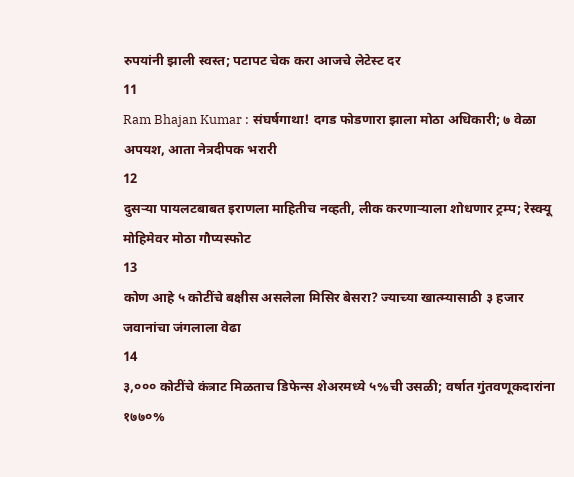रुपयांनी झाली स्वस्त; पटापट चेक करा आजचे लेटेस्ट दर
11
Ram Bhajan Kumar : संघर्षगाथा! दगड फोडणारा झाला मोठा अधिकारी; ७ वेळा अपयश, आता नेत्रदीपक भरारी
12
दुसऱ्या पायलटबाबत इराणला माहितीच नव्हती, लीक करणाऱ्याला शोधणार ट्रम्प; रेस्क्यू मोहिमेवर मोठा गौप्यस्फोट
13
कोण आहे ५ कोटींचे बक्षीस असलेला मिसिर बेसरा? ज्याच्या खात्म्यासाठी ३ हजार जवानांचा जंगलाला वेढा
14
३,००० कोटींचे कंत्राट मिळताच डिफेन्स शेअरमध्ये ५%ची उसळी; वर्षात गुंतवणूकदारांना १७७०%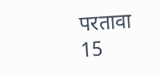परतावा
15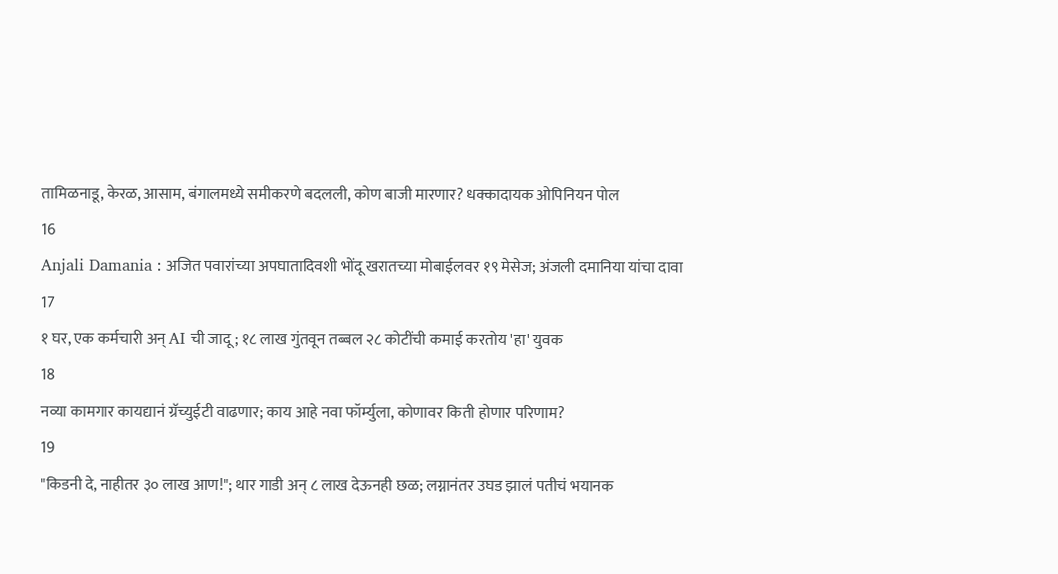तामिळनाडू, केरळ, आसाम, बंगालमध्ये समीकरणे बदलली, कोण बाजी मारणार? धक्कादायक ओपिनियन पोल
16
Anjali Damania : अजित पवारांच्या अपघातादिवशी भोंदू खरातच्या मोबाईलवर १९ मेसेज; अंजली दमानिया यांचा दावा
17
१ घर, एक कर्मचारी अन् AI ची जादू; १८ लाख गुंतवून तब्बल २८ कोटींची कमाई करतोय 'हा' युवक
18
नव्या कामगार कायद्यानं ग्रॅच्युईटी वाढणार; काय आहे नवा फॉर्म्युला, कोणावर किती होणार परिणाम?
19
"किडनी दे, नाहीतर ३० लाख आण!"; थार गाडी अन् ८ लाख देऊनही छळ; लग्नानंतर उघड झालं पतीचं भयानक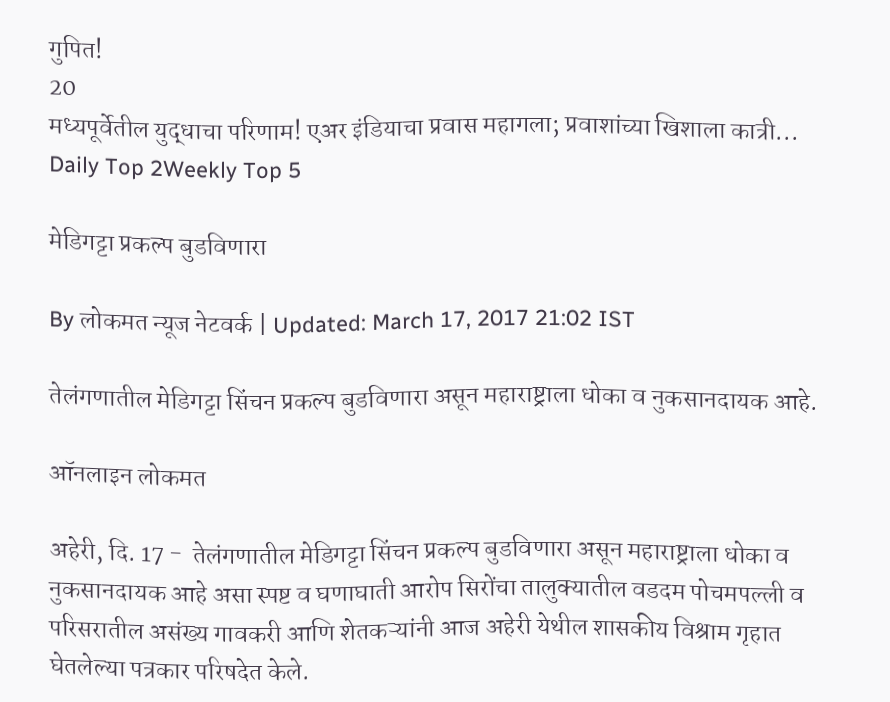गुपित!
20
मध्यपूर्वेतील युद्धाचा परिणाम! एअर इंडियाचा प्रवास महागला; प्रवाशांच्या खिशाला कात्री...
Daily Top 2Weekly Top 5

मेडिगट्टा प्रकल्प बुडविणारा

By लोकमत न्यूज नेटवर्क | Updated: March 17, 2017 21:02 IST

तेलंगणातील मेडिगट्टा सिंचन प्रकल्प बुडविणारा असून महाराष्ट्राला धोका व नुकसानदायक आहे.

ऑनलाइन लोकमत

अहेरी, दि. 17 -  तेलंगणातील मेडिगट्टा सिंचन प्रकल्प बुडविणारा असून महाराष्ट्राला धोका व नुकसानदायक आहे असा स्पष्ट व घणाघाती आरोप सिरोंचा तालुक्यातील वडदम पोचमपल्ली व परिसरातील असंख्य गावकरी आणि शेतकऱ्यांनी आज अहेरी येथील शासकीय विश्राम गृहात घेतलेल्या पत्रकार परिषदेत केले.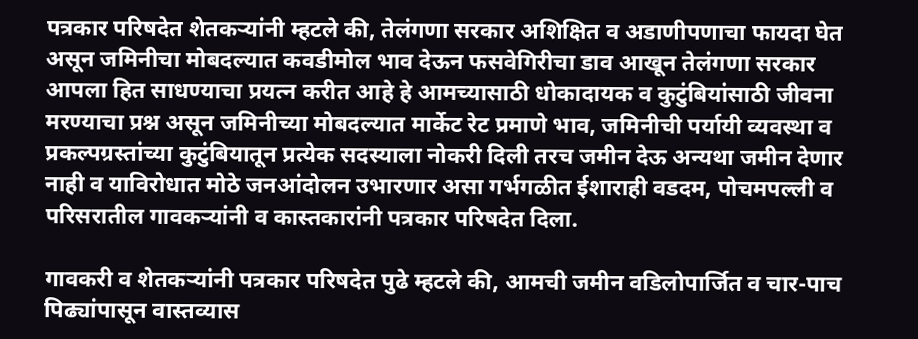पत्रकार परिषदेत शेतकऱ्यांनी म्हटले की, तेलंगणा सरकार अशिक्षित व अडाणीपणाचा फायदा घेत असून जमिनीचा मोबदल्यात कवडीमोल भाव देऊन फसवेगिरीचा डाव आखून तेलंगणा सरकार आपला हित साधण्याचा प्रयत्न करीत आहे हे आमच्यासाठी धोकादायक व कुटुंबियांसाठी जीवना मरण्याचा प्रश्न असून जमिनीच्या मोबदल्यात मार्केट रेट प्रमाणे भाव, जमिनीची पर्यायी व्यवस्था व प्रकल्पग्रस्तांच्या कुटुंबियातून प्रत्येक सदस्याला नोकरी दिली तरच जमीन देऊ अन्यथा जमीन देणार नाही व याविरोधात मोठे जनआंदोलन उभारणार असा गर्भगळीत ईशाराही वडदम, पोचमपल्ली व परिसरातील गावकऱ्यांनी व कास्तकारांनी पत्रकार परिषदेत दिला.

गावकरी व शेतकऱ्यांनी पत्रकार परिषदेत पुढे म्हटले की, आमची जमीन वडिलोपार्जित व चार-पाच पिढ्यांपासून वास्तव्यास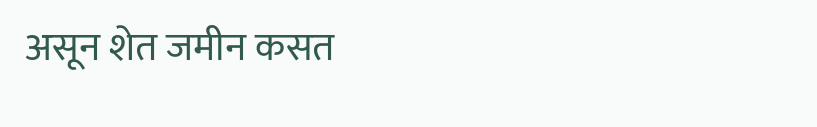असून शेत जमीन कसत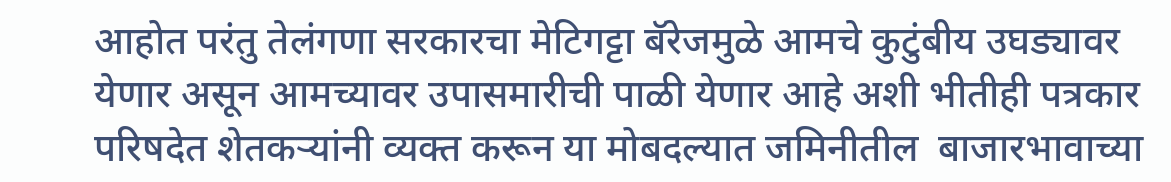आहोत परंतु तेलंगणा सरकारचा मेटिगट्टा बॅरेजमुळे आमचे कुटुंबीय उघड्यावर येणार असून आमच्यावर उपासमारीची पाळी येणार आहे अशी भीतीही पत्रकार परिषदेत शेतकऱ्यांनी व्यक्त करून या मोबदल्यात जमिनीतील  बाजारभावाच्या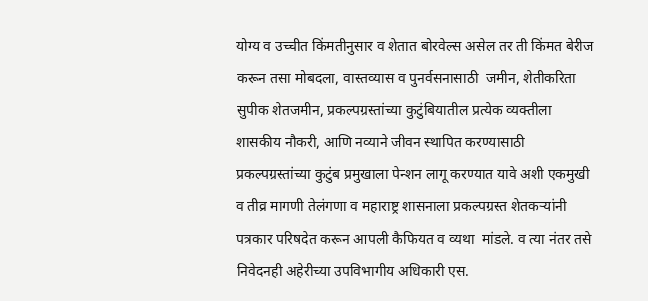योग्य व उच्चीत किंमतीनुसार व शेतात बोरवेल्स असेल तर ती किंमत बेरीज करून तसा मोबदला, वास्तव्यास व पुनर्वसनासाठी  जमीन, शेतीकरिता सुपीक शेतजमीन, प्रकल्पग्रस्तांच्या कुटुंबियातील प्रत्येक व्यक्तीला शासकीय नौकरी, आणि नव्याने जीवन स्थापित करण्यासाठी प्रकल्पग्रस्तांच्या कुटुंब प्रमुखाला पेन्शन लागू करण्यात यावे अशी एकमुखी व तीव्र मागणी तेलंगणा व महाराष्ट्र शासनाला प्रकल्पग्रस्त शेतकऱ्यांनी पत्रकार परिषदेत करून आपली कैफियत व व्यथा  मांडले. व त्या नंतर तसे निवेदनही अहेरीच्या उपविभागीय अधिकारी एस.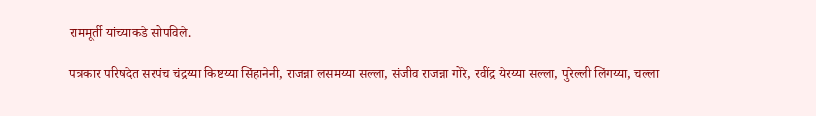राममूर्ती यांच्याकडे सोपविले.

पत्रकार परिषदेत सरपंच चंद्रय्या किष्टय्या सिंहानेनी, राजन्ना लसमय्या सल्ला, संजीव राजन्ना गोरे, रवींद्र येरय्या सल्ला, पुरेल्ली लिंगय्या, चल्ला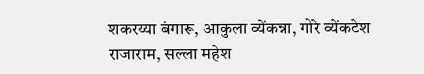शकरय्या बंगारू, आकुला व्येंकन्ना, गोरे व्येंकटेश राजाराम, सल्ला महेश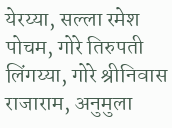येरय्या, सल्ला रमेश पोचम, गोरे तिरुपती लिंगय्या, गोरे श्रीनिवास राजाराम, अनुमुला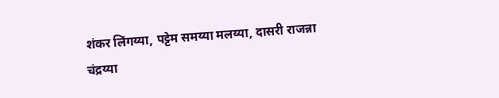शंकर लिंगय्या, पट्टेम समय्या मलय्या, दासरी राजन्ना चंद्रय्या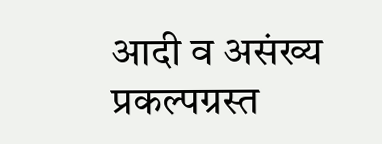आदी व असंख्य प्रकल्पग्रस्त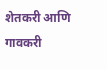शेतकरी आणि गावकरी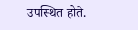उपस्थित होते.